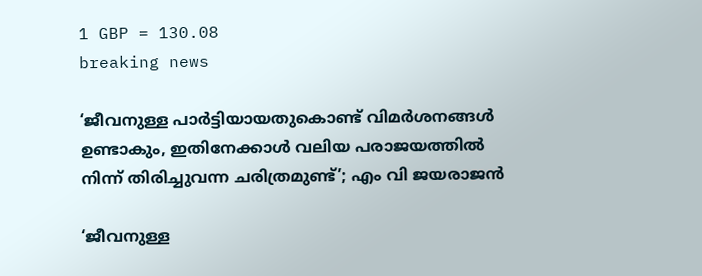1 GBP = 130.08
breaking news

‘ജീവനുള്ള പാർട്ടിയായതുകൊണ്ട് വിമർശനങ്ങൾ ഉണ്ടാകും, ഇതിനേക്കാൾ വലിയ പരാജയത്തിൽ നിന്ന് തിരിച്ചുവന്ന ചരിത്രമുണ്ട്’; എം വി ജയരാജൻ

‘ജീവനുള്ള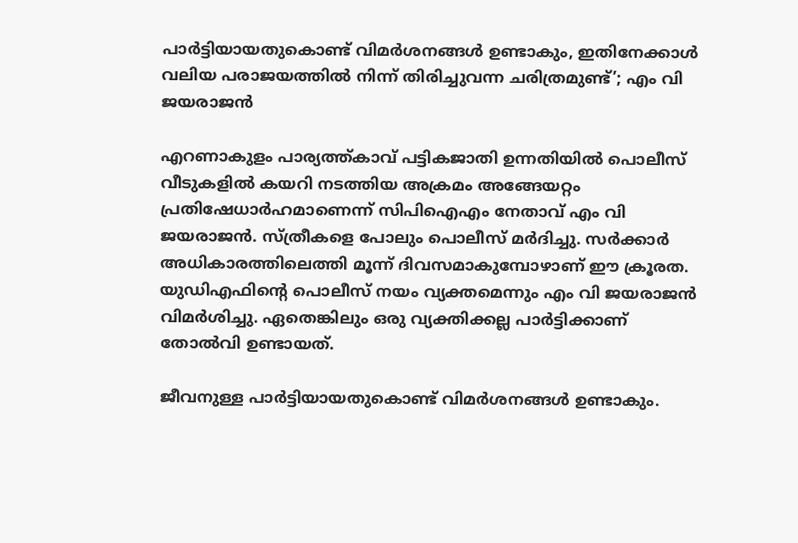പാർട്ടിയായതുകൊണ്ട് വിമർശനങ്ങൾ ഉണ്ടാകും, ഇതിനേക്കാൾ വലിയ പരാജയത്തിൽ നിന്ന് തിരിച്ചുവന്ന ചരിത്രമുണ്ട്’; എം വി ജയരാജൻ

എറണാകുളം പാര്യത്ത്‌കാവ്‌ പട്ടികജാതി ഉന്നതിയില്‍ പൊലീസ്‌ വീടുകളില്‍ കയറി നടത്തിയ അക്രമം അങ്ങേയറ്റം പ്രതിഷേധാര്‍ഹമാണെന്ന്‌ സിപിഐഎം നേതാവ് എം വി ജയരാജൻ. സ്ത്രീകളെ പോലും പൊലീസ് മർദിച്ചു. സർക്കാർ അധികാരത്തിലെത്തി മൂന്ന് ദിവസമാകുമ്പോഴാണ് ഈ ക്രൂരത. യുഡിഎഫിന്റെ പൊലീസ് നയം വ്യക്തമെന്നും എം വി ജയരാജൻ വിമർശിച്ചു. ഏതെങ്കിലും ഒരു വ്യക്തിക്കല്ല പാർട്ടിക്കാണ് തോൽവി ഉണ്ടായത്.

ജീവനുള്ള പാർട്ടിയായതുകൊണ്ട് വിമർശനങ്ങൾ ഉണ്ടാകും.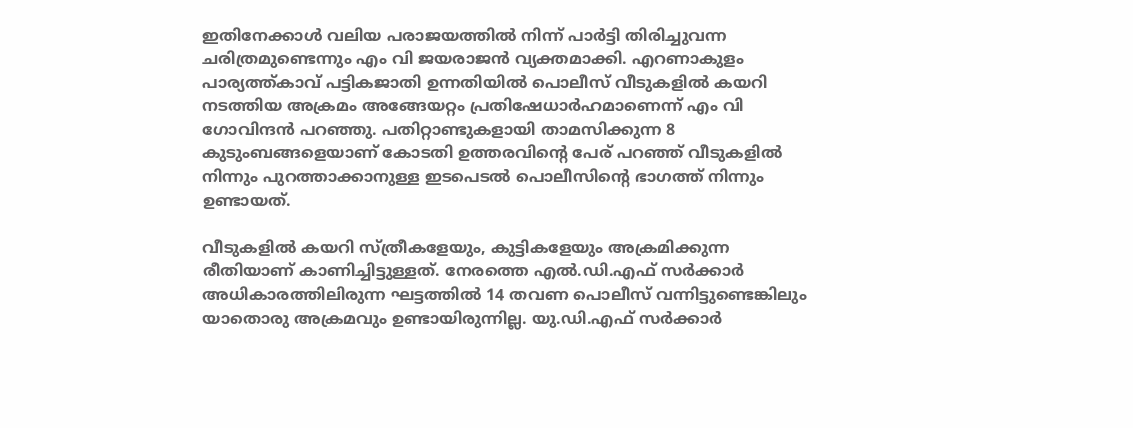ഇതിനേക്കാൾ വലിയ പരാജയത്തിൽ നിന്ന് പാർട്ടി തിരിച്ചുവന്ന ചരിത്രമുണ്ടെന്നും എം വി ജയരാജൻ വ്യക്തമാക്കി. എറണാകുളം പാര്യത്ത്‌കാവ്‌ പട്ടികജാതി ഉന്നതിയില്‍ പൊലീസ്‌ വീടുകളില്‍ കയറി നടത്തിയ അക്രമം അങ്ങേയറ്റം പ്രതിഷേധാര്‍ഹമാണെന്ന്‌ എം വി ഗോവിന്ദൻ പറഞ്ഞു. പതിറ്റാണ്ടുകളായി താമസിക്കുന്ന 8 കുടുംബങ്ങളെയാണ്‌ കോടതി ഉത്തരവിന്റെ പേര്‌ പറഞ്ഞ്‌ വീടുകളില്‍ നിന്നും പുറത്താക്കാനുള്ള ഇടപെടല്‍ പൊലീസിന്റെ ഭാഗത്ത്‌ നിന്നും ഉണ്ടായത്‌.

വീടുകളില്‍ കയറി സ്‌ത്രീകളേയും, കുട്ടികളേയും അക്രമിക്കുന്ന രീതിയാണ്‌ കാണിച്ചിട്ടുള്ളത്‌. നേരത്തെ എല്‍.ഡി.എഫ്‌ സര്‍ക്കാര്‍ അധികാരത്തിലിരുന്ന ഘട്ടത്തില്‍ 14 തവണ പൊലീസ്‌ വന്നിട്ടുണ്ടെങ്കിലും യാതൊരു അക്രമവും ഉണ്ടായിരുന്നില്ല. യു.ഡി.എഫ്‌ സര്‍ക്കാര്‍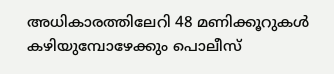അധികാരത്തിലേറി 48 മണിക്കൂറുകള്‍ കഴിയുമ്പോഴേക്കും പൊലീസ്‌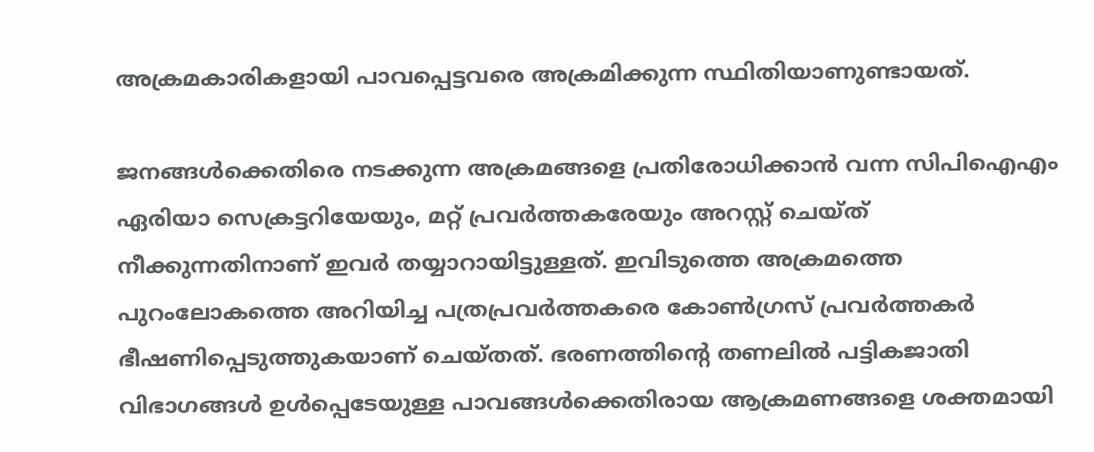അക്രമകാരികളായി പാവപ്പെട്ടവരെ അക്രമിക്കുന്ന സ്ഥിതിയാണുണ്ടായത്‌.

ജനങ്ങള്‍ക്കെതിരെ നടക്കുന്ന അക്രമങ്ങളെ പ്രതിരോധിക്കാന്‍ വന്ന സിപിഐഎം ഏരിയാ സെക്രട്ടറിയേയും, മറ്റ്‌ പ്രവര്‍ത്തകരേയും അറസ്റ്റ്‌ ചെയ്‌ത്‌ നീക്കുന്നതിനാണ്‌ ഇവര്‍ തയ്യാറായിട്ടുള്ളത്‌. ഇവിടുത്തെ അക്രമത്തെ പുറംലോകത്തെ അറിയിച്ച പത്രപ്രവര്‍ത്തകരെ കോണ്‍ഗ്രസ്‌ പ്രവര്‍ത്തകര്‍ ഭീഷണിപ്പെടുത്തുകയാണ്‌ ചെയ്‌തത്‌. ഭരണത്തിന്റെ തണലില്‍ പട്ടികജാതി വിഭാഗങ്ങള്‍ ഉള്‍പ്പെടേയുള്ള പാവങ്ങള്‍ക്കെതിരായ ആക്രമണങ്ങളെ ശക്തമായി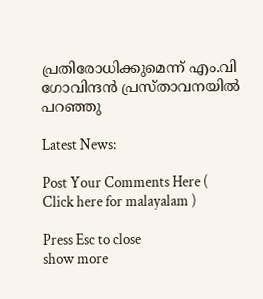പ്രതിരോധിക്കുമെന്ന്‌ എം.വി ഗോവിന്ദന്‍ പ്രസ്‌താവനയില്‍ പറഞ്ഞു

Latest News:

Post Your Comments Here ( Click here for malayalam )

Press Esc to close
show more